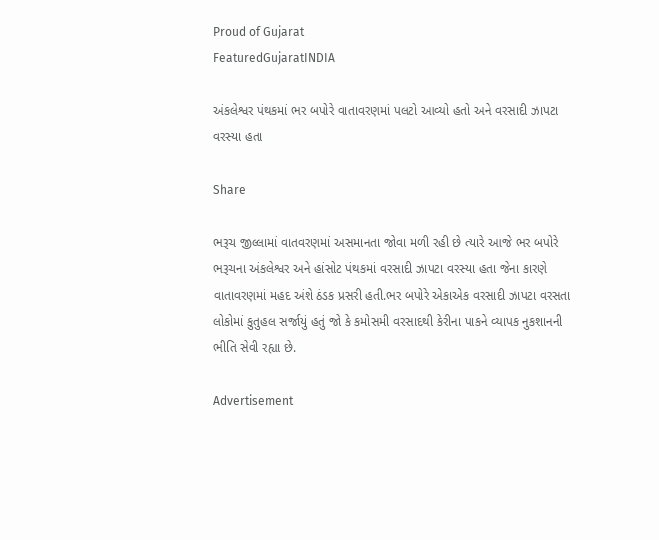Proud of Gujarat
FeaturedGujaratINDIA

અંકલેશ્વર પંથકમાં ભર બપોરે વાતાવરણમાં પલટો આવ્યો હતો અને વરસાદી ઝાપટા વરસ્યા હતા

Share

ભરૂચ જીલ્લામાં વાતવરણમાં અસમાનતા જોવા મળી રહી છે ત્યારે આજે ભર બપોરે ભરૂચના અંકલેશ્વર અને હાંસોટ પંથકમાં વરસાદી ઝાપટા વરસ્યા હતા જેના કારણે વાતાવરણમાં મહદ અંશે ઠંડક પ્રસરી હતી.ભર બપોરે એકાએક વરસાદી ઝાપટા વરસતા લોકોમાં કુતુહલ સર્જાયું હતું જો કે કમોસમી વરસાદથી કેરીના પાકને વ્યાપક નુકશાનની ભીતિ સેવી રહ્યા છે.

Advertisement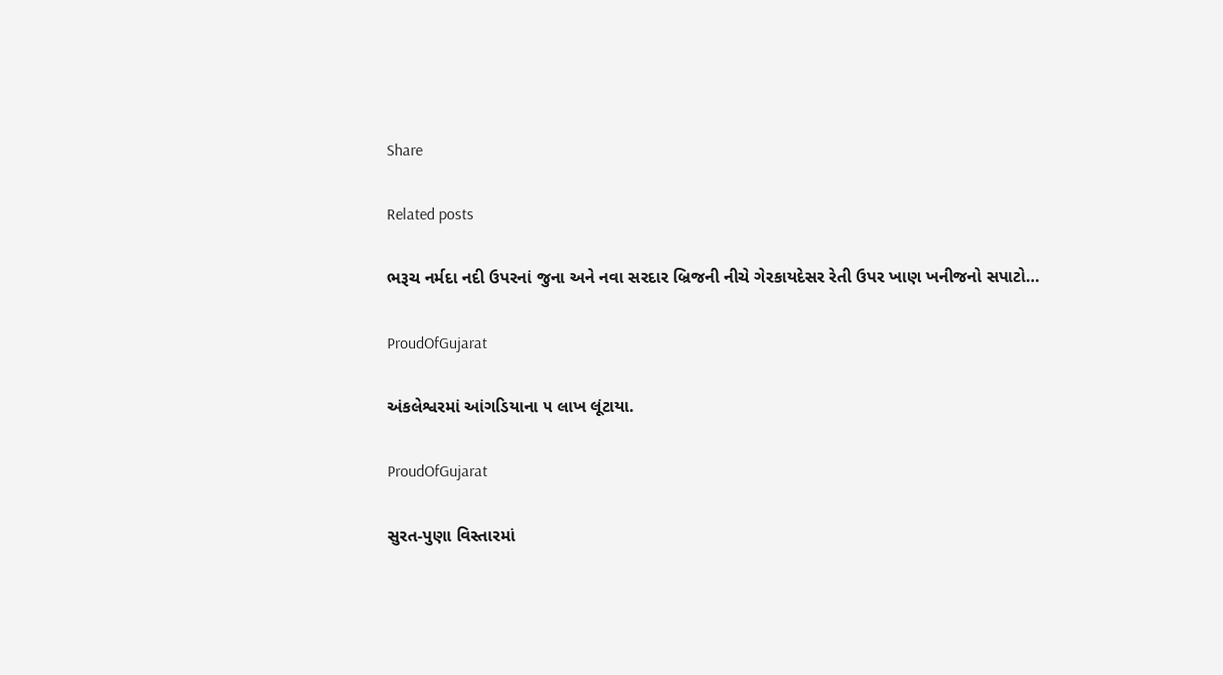Share

Related posts

ભરૂચ નર્મદા નદી ઉપરનાં જુના અને નવા સરદાર બ્રિજની નીચે ગેરકાયદેસર રેતી ઉપર ખાણ ખનીજનો સપાટો…

ProudOfGujarat

અંકલેશ્વરમાં આંગડિયાના ૫ લાખ લૂંટાયા.

ProudOfGujarat

સુરત-પુણા વિસ્તારમાં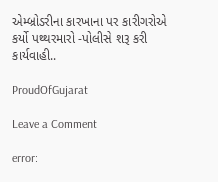એમ્બ્રોડરીના કારખાના પર કારીગરોએ કર્યો પથ્થરમારો -પોલીસે શરૂ કરી કાર્યવાહી..

ProudOfGujarat

Leave a Comment

error: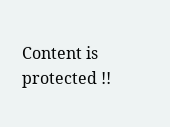Content is protected !!